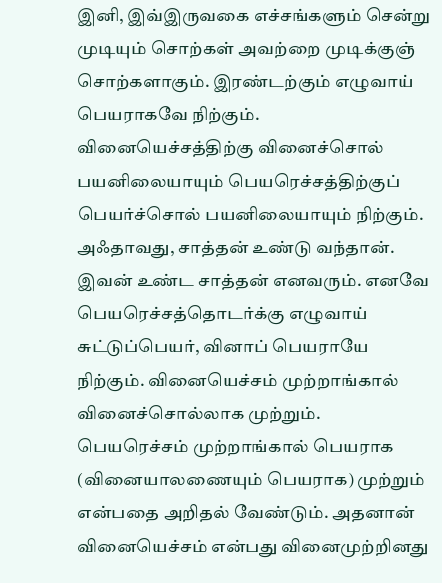இனி, இவ்இருவகை எச்சங்களும் சென்று முடியும் சொற்கள் அவற்றை முடிக்குஞ் சொற்களாகும். இரண்டற்கும் எழுவாய் பெயராகவே நிற்கும். வினையெச்சத்திற்கு வினைச்சொல் பயனிலையாயும் பெயரெச்சத்திற்குப் பெயர்ச்சொல் பயனிலையாயும் நிற்கும். அஃதாவது, சாத்தன் உண்டு வந்தான். இவன் உண்ட சாத்தன் எனவரும். எனவே பெயரெச்சத்தொடர்க்கு எழுவாய் சுட்டுப்பெயர், வினாப் பெயராயே நிற்கும். வினையெச்சம் முற்றாங்கால் வினைச்சொல்லாக முற்றும். பெயரெச்சம் முற்றாங்கால் பெயராக (வினையாலணையும் பெயராக) முற்றும் என்பதை அறிதல் வேண்டும். அதனான் வினையெச்சம் என்பது வினைமுற்றினது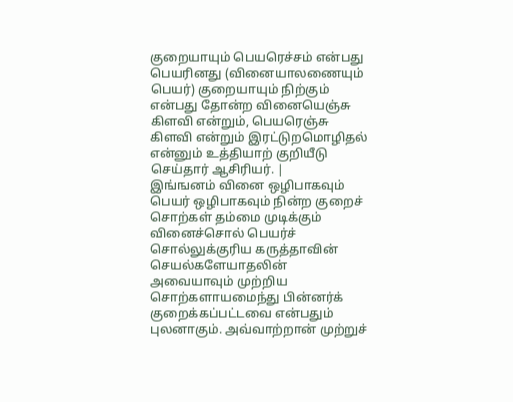குறையாயும் பெயரெச்சம் என்பது பெயரினது (வினையாலணையும் பெயர்) குறையாயும் நிற்கும் என்பது தோன்ற வினையெஞ்சு கிளவி என்றும், பெயரெஞ்சு கிளவி என்றும் இரட்டுறமொழிதல் என்னும் உத்தியாற் குறியீடு செய்தார் ஆசிரியர். |
இங்ஙனம் வினை ஒழிபாகவும் பெயர் ஒழிபாகவும் நின்ற குறைச் சொற்கள் தம்மை முடிக்கும் வினைச்சொல் பெயர்ச் சொல்லுக்குரிய கருத்தாவின் செயல்களேயாதலின் அவையாவும் முற்றிய சொற்களாயமைந்து பின்னர்க் குறைக்கப்பட்டவை என்பதும் புலனாகும். அவ்வாற்றான் முற்றுச்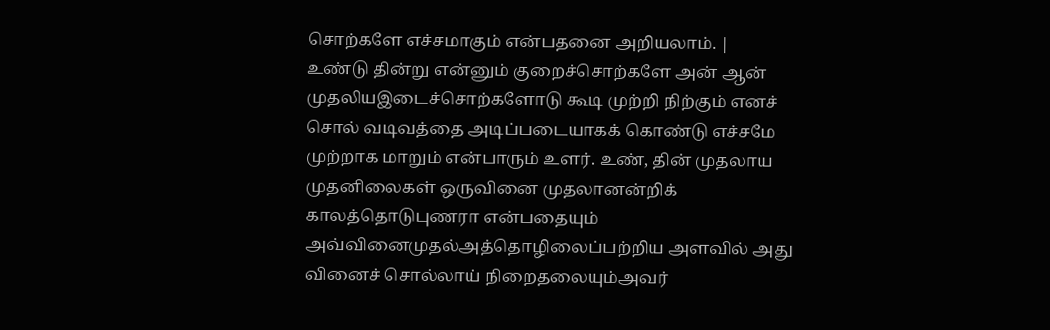சொற்களே எச்சமாகும் என்பதனை அறியலாம். |
உண்டு தின்று என்னும் குறைச்சொற்களே அன் ஆன் முதலியஇடைச்சொற்களோடு கூடி முற்றி நிற்கும் எனச் சொல் வடிவத்தை அடிப்படையாகக் கொண்டு எச்சமே முற்றாக மாறும் என்பாரும் உளர். உண், தின் முதலாய முதனிலைகள் ஒருவினை முதலானன்றிக் காலத்தொடுபுணரா என்பதையும் அவ்வினைமுதல்அத்தொழிலைப்பற்றிய அளவில் அது வினைச் சொல்லாய் நிறைதலையும்அவர்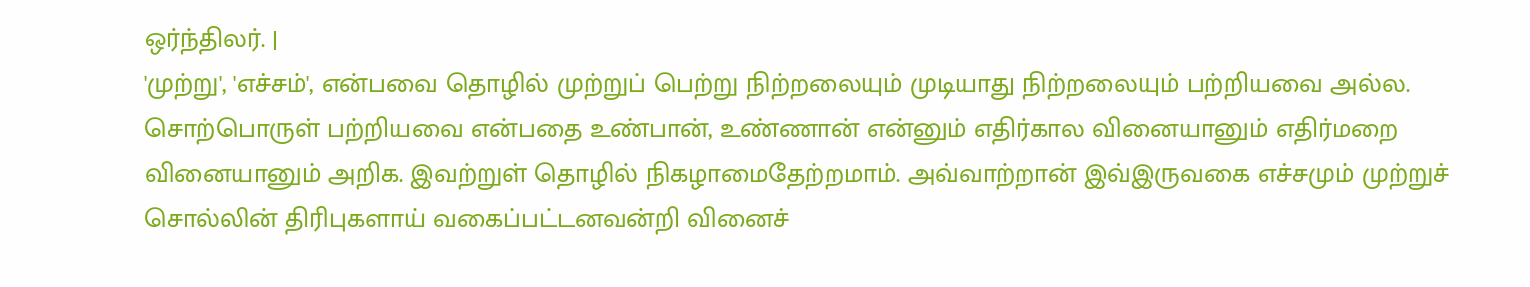ஒர்ந்திலர். |
'முற்று', 'எச்சம்', என்பவை தொழில் முற்றுப் பெற்று நிற்றலையும் முடியாது நிற்றலையும் பற்றியவை அல்ல. சொற்பொருள் பற்றியவை என்பதை உண்பான், உண்ணான் என்னும் எதிர்கால வினையானும் எதிர்மறை வினையானும் அறிக. இவற்றுள் தொழில் நிகழாமைதேற்றமாம். அவ்வாற்றான் இவ்இருவகை எச்சமும் முற்றுச் சொல்லின் திரிபுகளாய் வகைப்பட்டனவன்றி வினைச்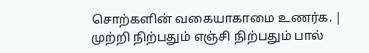சொற்களின் வகையாகாமை உணர்க. |
முற்றி நிற்பதும் எஞ்சி நிற்பதும் பால்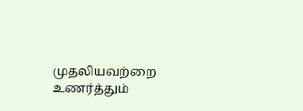முதலியவற்றை உணர்த்தும்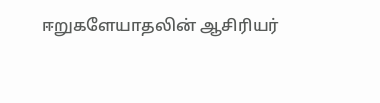ஈறுகளேயாதலின் ஆசிரியர்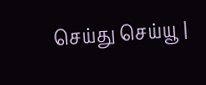செய்து செய்யூ |